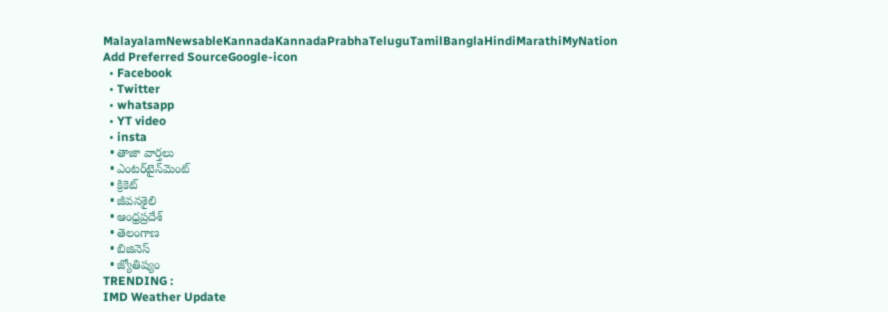MalayalamNewsableKannadaKannadaPrabhaTeluguTamilBanglaHindiMarathiMyNation
Add Preferred SourceGoogle-icon
  • Facebook
  • Twitter
  • whatsapp
  • YT video
  • insta
  • తాజా వార్తలు
  • ఎంటర్‌టైన్‌మెంట్
  • క్రికెట్
  • జీవనశైలి
  • ఆంధ్రప్రదేశ్
  • తెలంగాణ
  • బిజినెస్
  • జ్యోతిష్యం
TRENDING :
IMD Weather Update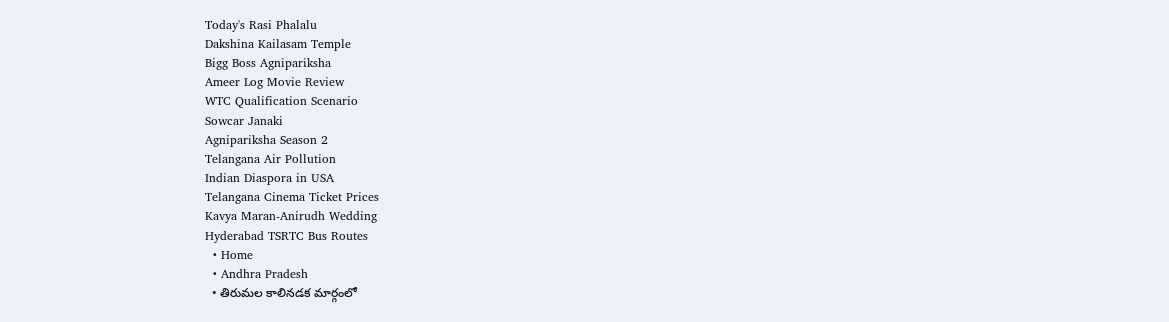Today's Rasi Phalalu
Dakshina Kailasam Temple
Bigg Boss Agnipariksha
Ameer Log Movie Review
WTC Qualification Scenario
Sowcar Janaki
Agnipariksha Season 2
Telangana Air Pollution
Indian Diaspora in USA
Telangana Cinema Ticket Prices
Kavya Maran-Anirudh Wedding
Hyderabad TSRTC Bus Routes
  • Home
  • Andhra Pradesh
  • తిరుమ‌ల కాలిన‌డక మార్గంలో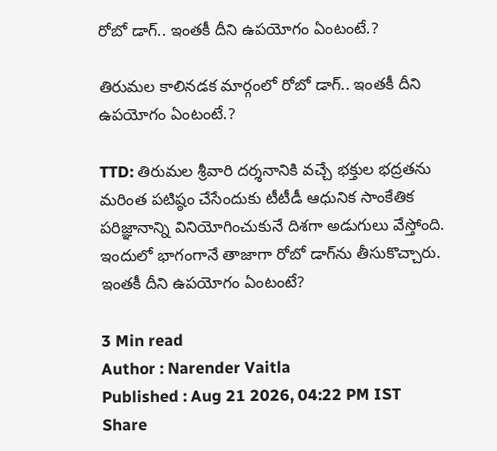రోబో డాగ్.. ఇంత‌కీ దీని ఉప‌యోగం ఏంటంటే.?

తిరుమ‌ల కాలిన‌డక మార్గంలో రోబో డాగ్.. ఇంత‌కీ దీని ఉప‌యోగం ఏంటంటే.?

TTD: తిరుమల శ్రీవారి దర్శనానికి వచ్చే భక్తుల భద్రతను మరింత పటిష్ఠం చేసేందుకు టీటీడీ ఆధునిక సాంకేతిక పరిజ్ఞానాన్ని వినియోగించుకునే దిశగా అడుగులు వేస్తోంది. ఇందులో భాగంగానే తాజాగా రోబో డాగ్‌ను తీసుకొచ్చారు. ఇంత‌కీ దీని ఉప‌యోగం ఏంటంటే?

3 Min read
Author : Narender Vaitla
Published : Aug 21 2026, 04:22 PM IST
Share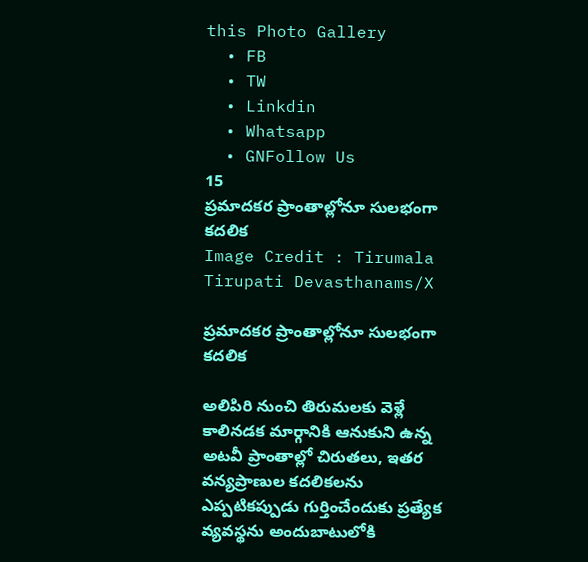this Photo Gallery
  • FB
  • TW
  • Linkdin
  • Whatsapp
  • GNFollow Us
15
ప్రమాదకర ప్రాంతాల్లోనూ సులభంగా కదలిక
Image Credit : Tirumala Tirupati Devasthanams/X

ప్రమాదకర ప్రాంతాల్లోనూ సులభంగా కదలిక

అలిపిరి నుంచి తిరుమలకు వెళ్లే కాలినడక మార్గానికి ఆనుకుని ఉన్న అటవీ ప్రాంతాల్లో చిరుతలు, ఇతర వన్యప్రాణుల కదలికలను ఎప్పటికప్పుడు గుర్తించేందుకు ప్రత్యేక వ్యవస్థను అందుబాటులోకి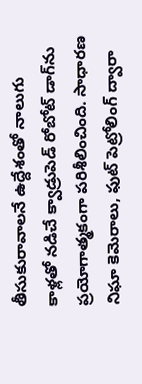తీసుకురావాల‌నే ఉద్దేశంతో నాలుగు కాళ్లతో నడిచే క్వాడ్రుపెడ్ రోబోట్ డాగ్‌ను ప్రయోగాత్మకంగా పరిశీలించింది. సాధారణ నిఘా కెమెరాలు, ఫుట్ పెట్రోలింగ్ ద్వారా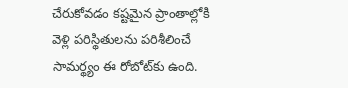చేరుకోవడం కష్టమైన ప్రాంతాల్లోకి వెళ్లి పరిస్థితులను పరిశీలించే సామర్థ్యం ఈ రోబోట్‌కు ఉంది.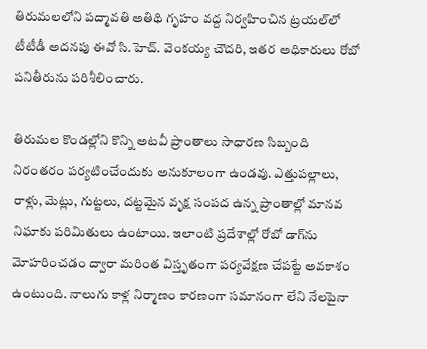తిరుమలలోని పద్మావతి అతిథి గృహం వద్ద నిర్వహించిన ట్రయల్‌లో టీటీడీ అదనపు ఈవో సి.హెచ్. వెంకయ్య చౌదరి, ఇతర అధికారులు రోబో పనితీరును పరిశీలించారు.

తిరుమల కొండల్లోని కొన్ని అటవీ ప్రాంతాలు సాధారణ సిబ్బంది నిరంతరం పర్యటించేందుకు అనుకూలంగా ఉండవు. ఎత్తుపల్లాలు, రాళ్లు, మెట్లు, గుట్టలు, దట్టమైన వృక్ష సంపద ఉన్న ప్రాంతాల్లో మానవ నిఘాకు పరిమితులు ఉంటాయి. ఇలాంటి ప్రదేశాల్లో రోబో డాగ్‌ను మోహరించడం ద్వారా మరింత విస్తృతంగా పర్యవేక్షణ చేపట్టే అవకాశం ఉంటుంది. నాలుగు కాళ్ల నిర్మాణం కారణంగా స‌మానంగా లేని నేలపైనా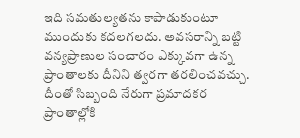ఇది సమతుల్యతను కాపాడుకుంటూ ముందుకు కదలగలదు. అవసరాన్ని బట్టి వన్యప్రాణుల సంచారం ఎక్కువగా ఉన్న ప్రాంతాలకు దీనిని త్వరగా తరలించవచ్చు. దీంతో సిబ్బంది నేరుగా ప్రమాదకర ప్రాంతాల్లోకి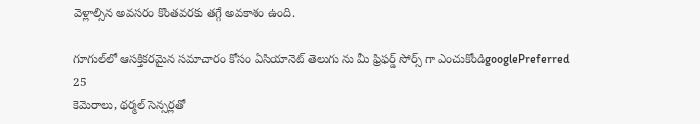వెళ్లాల్సిన అవసరం కొంతవరకు తగ్గే అవకాశం ఉంది.

గూగుల్‌లో ఆసక్తికరమైన సమాచారం కోసం ఏసియానెట్ తెలుగు ను మీ ఫ్రిఫర్డ్ సోర్స్ గా ఎంచుకోండిgooglePreferred
25
కెమెరాలు, థర్మల్ సెన్సర్లతో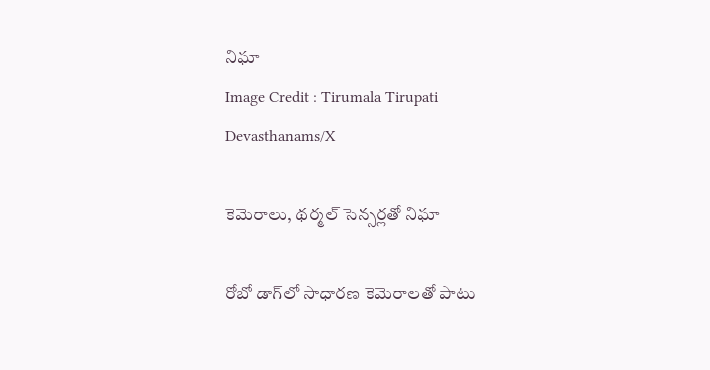నిఘా
Image Credit : Tirumala Tirupati Devasthanams/X

కెమెరాలు, థర్మల్ సెన్సర్లతో నిఘా

రోబో డాగ్‌లో సాధారణ కెమెరాలతో పాటు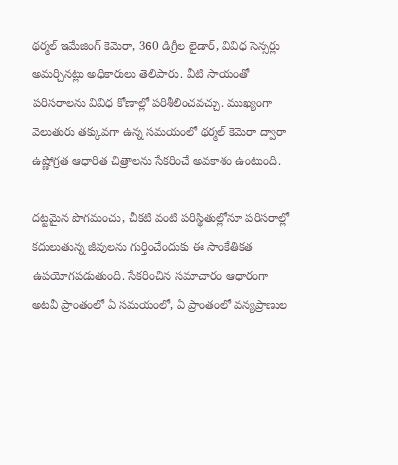థర్మల్ ఇమేజింగ్ కెమెరా, 360 డిగ్రీల లైడార్, వివిధ సెన్సర్లు అమర్చినట్లు అధికారులు తెలిపారు. వీటి సాయంతో పరిసరాలను వివిధ కోణాల్లో పరిశీలించవచ్చు. ముఖ్యంగా వెలుతురు తక్కువగా ఉన్న సమయంలో థర్మల్ కెమెరా ద్వారా ఉష్ణోగ్రత ఆధారిత చిత్రాలను సేకరించే అవకాశం ఉంటుంది.

దట్టమైన పొగమంచు, చీకటి వంటి పరిస్థితుల్లోనూ పరిసరాల్లో కదులుతున్న జీవులను గుర్తించేందుకు ఈ సాంకేతికత ఉపయోగపడుతుంది. సేకరించిన సమాచారం ఆధారంగా అటవీ ప్రాంతంలో ఏ సమయంలో, ఏ ప్రాంతంలో వన్యప్రాణుల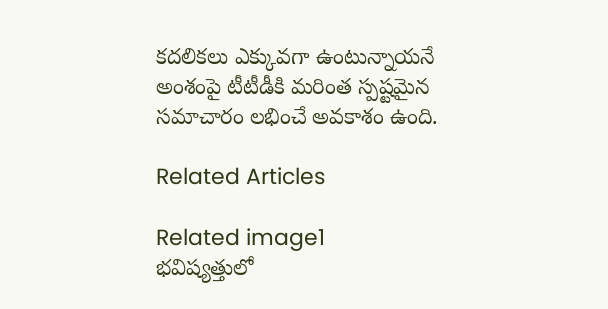కదలికలు ఎక్కువగా ఉంటున్నాయనే అంశంపై టీటీడీకి మరింత స్పష్టమైన సమాచారం లభించే అవకాశం ఉంది.

Related Articles

Related image1
భ‌విష్య‌త్తులో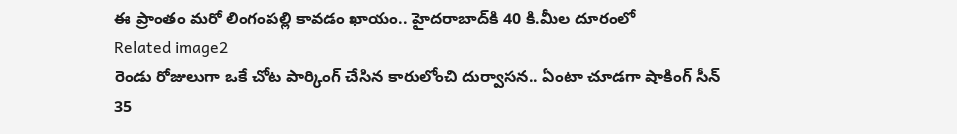ఈ ప్రాంతం మ‌రో లింగంప‌ల్లి కావ‌డం ఖాయం.. హైద‌రాబాద్‌కి 40 కి.మీల దూరంలో
Related image2
రెండు రోజులుగా ఒకే చోట పార్కింగ్ చేసిన కారులోంచి దుర్వాస‌న‌.. ఏంటా చూడ‌గా షాకింగ్ సీన్
35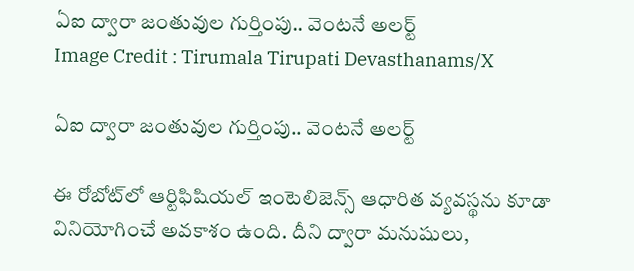ఏఐ ద్వారా జంతువుల గుర్తింపు.. వెంటనే అలర్ట్
Image Credit : Tirumala Tirupati Devasthanams/X

ఏఐ ద్వారా జంతువుల గుర్తింపు.. వెంటనే అలర్ట్

ఈ రోబోట్‌లో ఆర్టిఫిషియల్ ఇంటెలిజెన్స్ ఆధారిత వ్యవస్థను కూడా వినియోగించే అవకాశం ఉంది. దీని ద్వారా మనుషులు,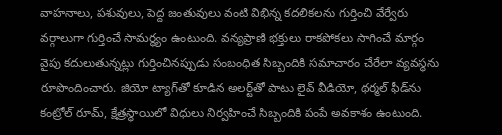వాహనాలు, పశువులు, పెద్ద జంతువులు వంటి విభిన్న కదలికలను గుర్తించి వేర్వేరు వర్గాలుగా గుర్తించే సామర్థ్యం ఉంటుంది. వన్యప్రాణి భక్తులు రాకపోకలు సాగించే మార్గం వైపు కదులుతున్నట్లు గుర్తించినప్పుడు సంబంధిత సిబ్బందికి సమాచారం చేరేలా వ్యవస్థను రూపొందించారు. జియో ట్యాగ్‌తో కూడిన అలర్ట్‌తో పాటు లైవ్ వీడియో, థర్మల్ ఫీడ్‌ను కంట్రోల్ రూమ్, క్షేత్రస్థాయిలో విధులు నిర్వహించే సిబ్బందికి పంపే అవకాశం ఉంటుంది.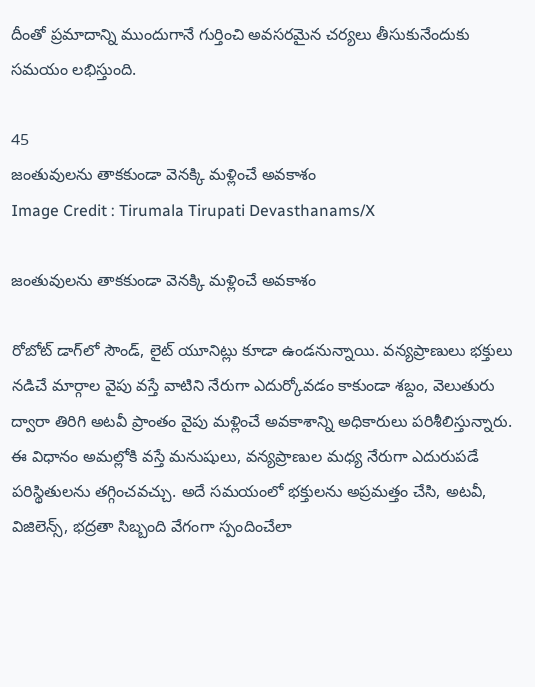దీంతో ప్రమాదాన్ని ముందుగానే గుర్తించి అవసరమైన చర్యలు తీసుకునేందుకు సమయం లభిస్తుంది.

45
జంతువులను తాకకుండా వెనక్కి మళ్లించే అవకాశం
Image Credit : Tirumala Tirupati Devasthanams/X

జంతువులను తాకకుండా వెనక్కి మళ్లించే అవకాశం

రోబోట్ డాగ్‌లో సౌండ్, లైట్ యూనిట్లు కూడా ఉండనున్నాయి. వన్యప్రాణులు భక్తులు నడిచే మార్గాల వైపు వస్తే వాటిని నేరుగా ఎదుర్కోవడం కాకుండా శబ్దం, వెలుతురు ద్వారా తిరిగి అటవీ ప్రాంతం వైపు మళ్లించే అవకాశాన్ని అధికారులు పరిశీలిస్తున్నారు. ఈ విధానం అమల్లోకి వస్తే మనుషులు, వన్యప్రాణుల మధ్య నేరుగా ఎదురుపడే పరిస్థితులను తగ్గించవచ్చు. అదే సమయంలో భక్తులను అప్రమత్తం చేసి, అటవీ, విజిలెన్స్, భద్రతా సిబ్బంది వేగంగా స్పందించేలా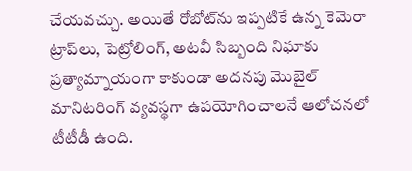చేయవచ్చు. అయితే రోబోట్‌ను ఇప్పటికే ఉన్న కెమెరా ట్రాప్‌లు, పెట్రోలింగ్, అటవీ సిబ్బంది నిఘాకు ప్రత్యామ్నాయంగా కాకుండా అదనపు మొబైల్ మానిటరింగ్ వ్యవస్థగా ఉపయోగించాలనే ఆలోచనలో టీటీడీ ఉంది.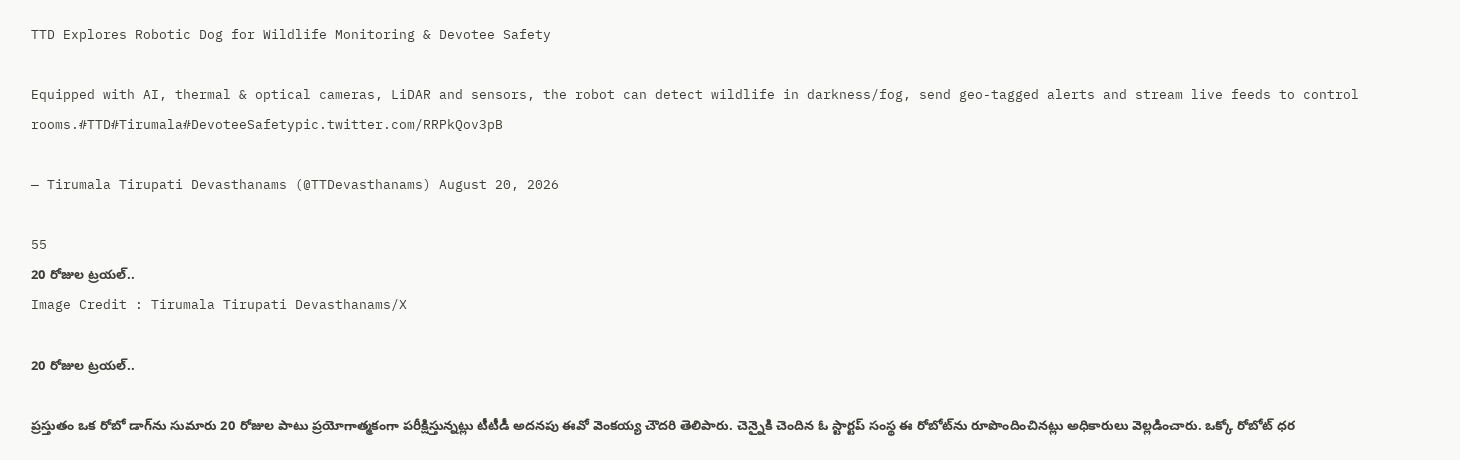TTD Explores Robotic Dog for Wildlife Monitoring & Devotee Safety

Equipped with AI, thermal & optical cameras, LiDAR and sensors, the robot can detect wildlife in darkness/fog, send geo-tagged alerts and stream live feeds to control rooms.#TTD#Tirumala#DevoteeSafetypic.twitter.com/RRPkQov3pB

— Tirumala Tirupati Devasthanams (@TTDevasthanams) August 20, 2026

55
20 రోజుల ట్రయల్..
Image Credit : Tirumala Tirupati Devasthanams/X

20 రోజుల ట్రయల్..

ప్రస్తుతం ఒక రోబో డాగ్‌ను సుమారు 20 రోజుల పాటు ప్రయోగాత్మకంగా పరీక్షిస్తున్నట్లు టీటీడీ అదనపు ఈవో వెంకయ్య చౌదరి తెలిపారు. చెన్నైకి చెందిన ఓ స్టార్టప్ సంస్థ ఈ రోబోట్‌ను రూపొందించినట్లు అధికారులు వెల్లడించారు. ఒక్కో రోబోట్ ధర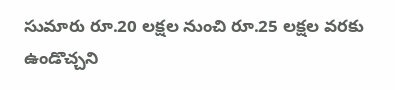సుమారు రూ.20 లక్షల నుంచి రూ.25 లక్షల వరకు ఉండొచ్చని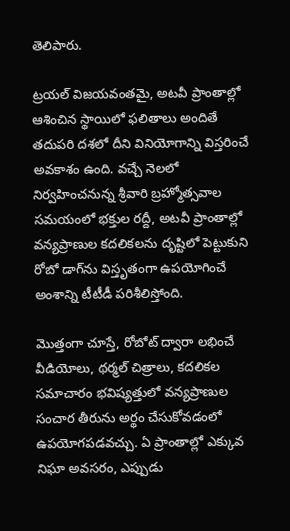తెలిపారు.

ట్రయల్ విజయవంతమై, అటవీ ప్రాంతాల్లో ఆశించిన స్థాయిలో ఫలితాలు అందితే తదుపరి దశలో దీని వినియోగాన్ని విస్తరించే అవకాశం ఉంది. వచ్చే నెలలో నిర్వహించనున్న శ్రీవారి బ్రహ్మోత్సవాల సమయంలో భక్తుల రద్దీ, అటవీ ప్రాంతాల్లో వన్యప్రాణుల కదలికలను దృష్టిలో పెట్టుకుని రోబో డాగ్‌ను విస్తృతంగా ఉపయోగించే అంశాన్ని టీటీడీ పరిశీలిస్తోంది.

మొత్తంగా చూస్తే, రోబోట్ ద్వారా లభించే వీడియోలు, థర్మల్ చిత్రాలు, కదలికల సమాచారం భవిష్యత్తులో వన్యప్రాణుల సంచార తీరును అర్థం చేసుకోవడంలో ఉపయోగపడవచ్చు. ఏ ప్రాంతాల్లో ఎక్కువ నిఘా అవసరం, ఎప్పుడు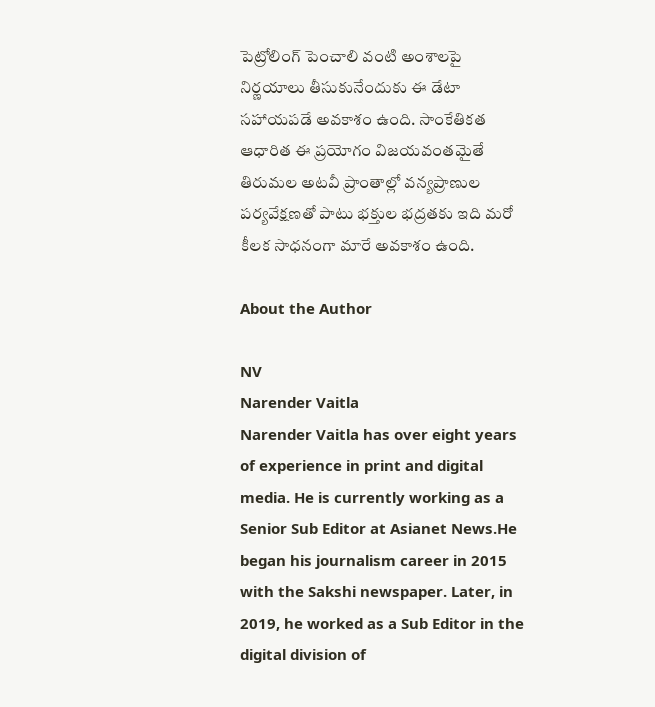పెట్రోలింగ్ పెంచాలి వంటి అంశాలపై నిర్ణయాలు తీసుకునేందుకు ఈ డేటా సహాయపడే అవకాశం ఉంది. సాంకేతికత ఆధారిత ఈ ప్రయోగం విజయవంతమైతే తిరుమల అటవీ ప్రాంతాల్లో వన్యప్రాణుల పర్యవేక్షణతో పాటు భక్తుల భద్రతకు ఇది మరో కీలక సాధనంగా మారే అవకాశం ఉంది.

About the Author

NV
Narender Vaitla
Narender Vaitla has over eight years of experience in print and digital media. He is currently working as a Senior Sub Editor at Asianet News.He began his journalism career in 2015 with the Sakshi newspaper. Later, in 2019, he worked as a Sub Editor in the digital division of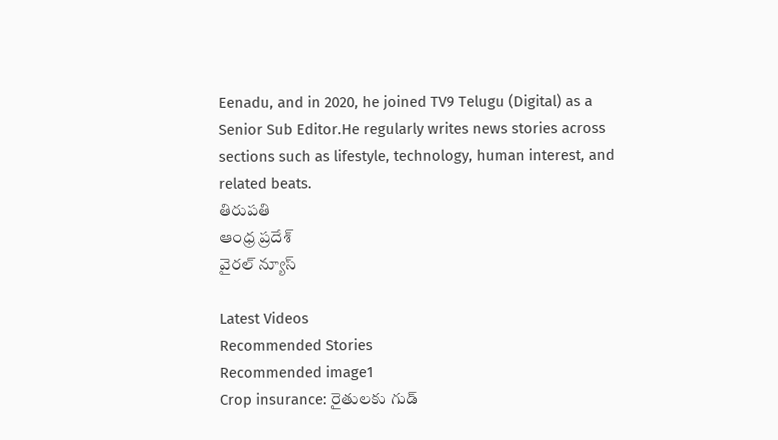Eenadu, and in 2020, he joined TV9 Telugu (Digital) as a Senior Sub Editor.He regularly writes news stories across sections such as lifestyle, technology, human interest, and related beats.
తిరుపతి
ఆంధ్ర ప్రదేశ్
వైరల్ న్యూస్

Latest Videos
Recommended Stories
Recommended image1
Crop insurance: రైతులకు గుడ్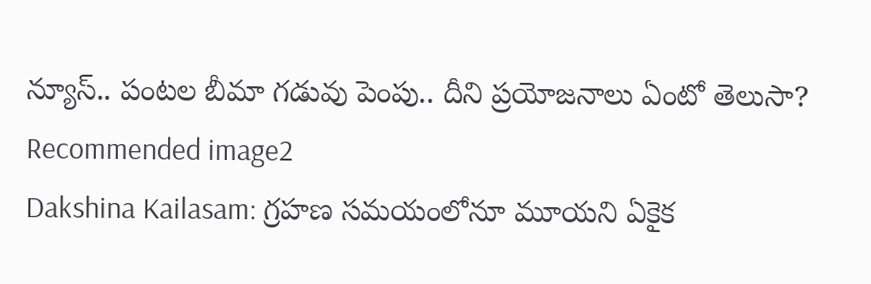న్యూస్.. పంటల బీమా గడువు పెంపు.. దీని ప్రయోజనాలు ఏంటో తెలుసా?
Recommended image2
Dakshina Kailasam: గ్రహణ సమయంలోనూ మూయని ఏకైక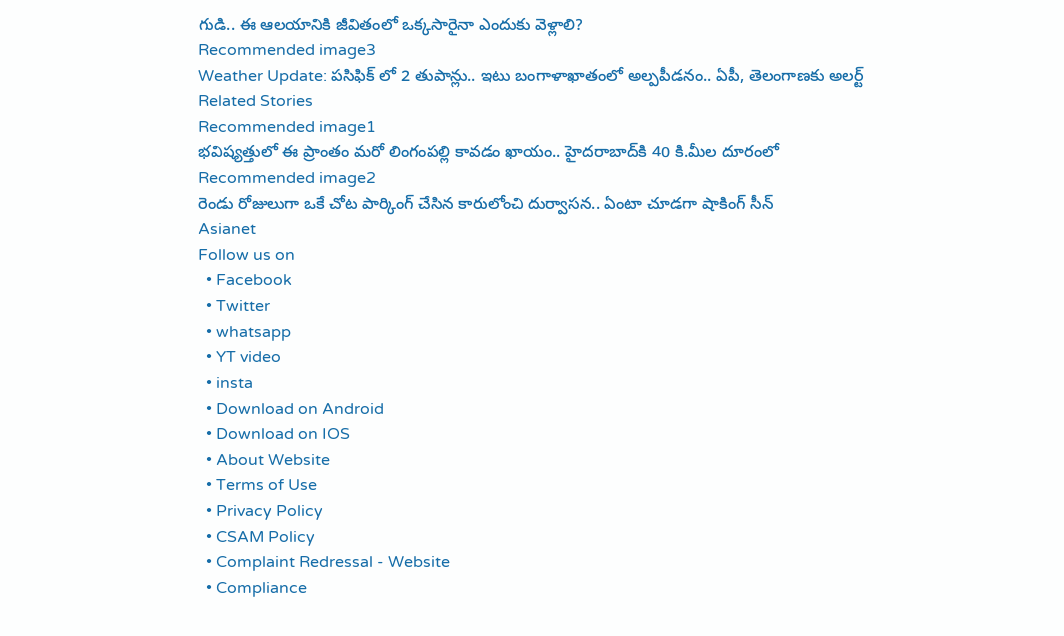గుడి.. ఈ ఆలయానికి జీవితంలో ఒక్కసారైనా ఎందుకు వెళ్లాలి?
Recommended image3
Weather Update: పసిఫిక్ లో 2 తుపాన్లు.. ఇటు బంగాళాఖాతంలో అల్పపీడనం.. ఏపీ, తెలంగాణకు అలర్ట్
Related Stories
Recommended image1
భ‌విష్య‌త్తులో ఈ ప్రాంతం మ‌రో లింగంప‌ల్లి కావ‌డం ఖాయం.. హైద‌రాబాద్‌కి 40 కి.మీల దూరంలో
Recommended image2
రెండు రోజులుగా ఒకే చోట పార్కింగ్ చేసిన కారులోంచి దుర్వాస‌న‌.. ఏంటా చూడ‌గా షాకింగ్ సీన్
Asianet
Follow us on
  • Facebook
  • Twitter
  • whatsapp
  • YT video
  • insta
  • Download on Android
  • Download on IOS
  • About Website
  • Terms of Use
  • Privacy Policy
  • CSAM Policy
  • Complaint Redressal - Website
  • Compliance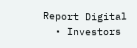Report Digital
  • Investors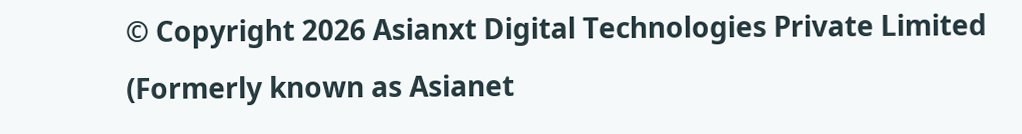© Copyright 2026 Asianxt Digital Technologies Private Limited (Formerly known as Asianet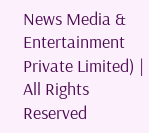News Media & Entertainment Private Limited) | All Rights Reserved